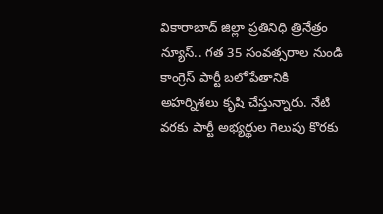వికారాబాద్ జిల్లా ప్రతినిధి త్రినేత్రం న్యూస్.. గత 35 సంవత్సరాల నుండి కాంగ్రెస్ పార్టీ బలోపేతానికి అహర్నిశలు కృషి చేస్తున్నారు. నేటి వరకు పార్టీ అభ్యర్థుల గెలుపు కొరకు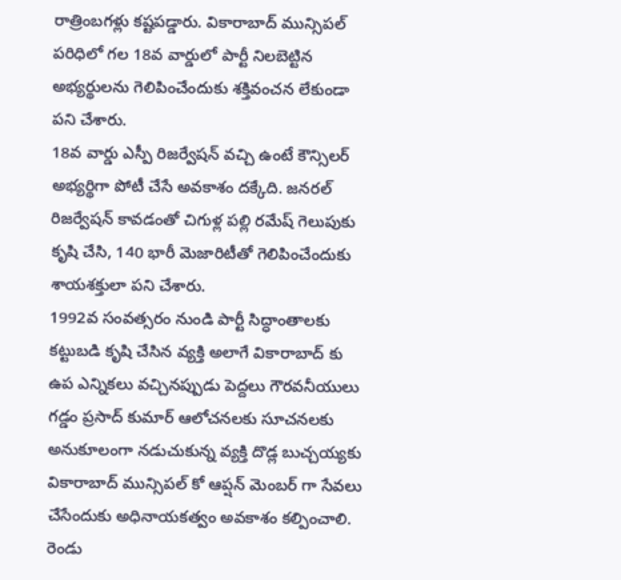రాత్రింబగళ్లు కష్టపడ్డారు. వికారాబాద్ మున్సిపల్ పరిధిలో గల 18వ వార్డులో పార్టీ నిలబెట్టిన అభ్యర్థులను గెలిపించేందుకు శక్తివంచన లేకుండా పని చేశారు.
18వ వార్డు ఎస్పీ రిజర్వేషన్ వచ్చి ఉంటే కౌన్సిలర్ అభ్యర్థిగా పోటీ చేసే అవకాశం దక్కేది. జనరల్ రిజర్వేషన్ కావడంతో చిగుళ్ల పల్లి రమేష్ గెలుపుకు కృషి చేసి, 140 భారీ మెజారిటీతో గెలిపించేందుకు శాయశక్తులా పని చేశారు.
1992వ సంవత్సరం నుండి పార్టీ సిద్ధాంతాలకు కట్టుబడి కృషి చేసిన వ్యక్తి అలాగే వికారాబాద్ కు ఉప ఎన్నికలు వచ్చినప్పుడు పెద్దలు గౌరవనీయులు గడ్డం ప్రసాద్ కుమార్ ఆలోచనలకు సూచనలకు అనుకూలంగా నడుచుకున్న వ్యక్తి దొడ్ల బుచ్చయ్యకు వికారాబాద్ మున్సిపల్ కో ఆప్షన్ మెంబర్ గా సేవలు చేసేందుకు అధినాయకత్వం అవకాశం కల్పించాలి. రెండు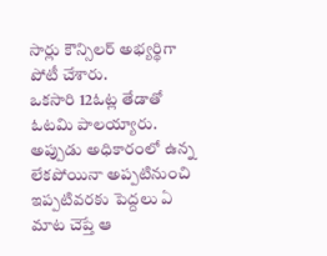సార్లు కౌన్సిలర్ అభ్యర్థిగా పోటీ చేశారు.
ఒకసారి 12ఓట్ల తేడాతో ఓటమి పాలయ్యారు. అప్పుడు అధికారంలో ఉన్న లేకపోయినా అప్పటినుంచి ఇప్పటివరకు పెద్దలు ఏ మాట చెప్తే ఆ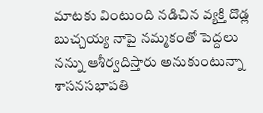మాటకు వింటుంది నడిచిన వ్యక్తి దొడ్ల బుచ్చయ్య నాపై నమ్మకంతో పెద్దలు నన్ను ఆశీర్వదిస్తారు అనుకుంటున్నా శాసనసభాపతి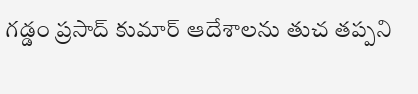గడ్డం ప్రసాద్ కుమార్ ఆదేశాలను తుచ తప్పని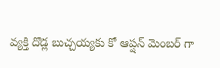వ్యక్తి దొడ్ల బుచ్చయ్యకు కో ఆప్షన్ మెంబర్ గా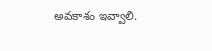అవకాశం ఇవ్వాలి.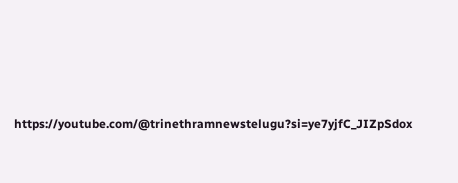https://youtube.com/@trinethramnewstelugu?si=ye7yjfC_JIZpSdox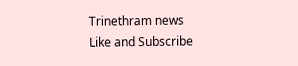Trinethram news
Like and Subscribe